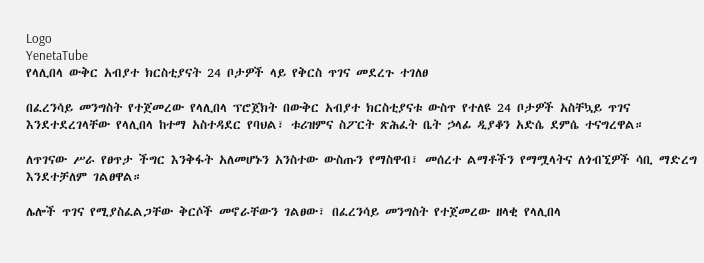Logo
YenetaTube
የላሊበላ ውቅር አብያተ ክርስቲያናት 24 ቦታዎች ላይ የቅርስ ጥገና መደረጉ ተገለፀ

በፈረንሳይ መንግስት የተጀመረው የላሊበላ ፕሮጀክት በውቅር አብያተ ክርስቲያናቱ ውስጥ የተለዩ 24 ቦታዎች አስቸኳይ ጥገና እንደተደረገላቸው የላሊበላ ከተማ አስተዳደር የባህል፣ ቱሪዝምና ስፖርት ጽሕፈት ቤት ኃላፊ ዲያቆን አድሴ ደምሴ ተናግረዋል።

ለጥገናው ሥራ የፀጥታ ችግር እንቅፋት አለመሆኑን አንስተው ውስጡን የማስዋብ፣ መሰረተ ልማቶችን የማሟላትና ለጎብኚዎች ሳቢ ማድረግ እንደተቻለም ገልፀዋል።

ሌሎች ጥገና የሚያስፈልጋቸው ቅርሶች መኖራቸውን ገልፀው፣ በፈረንሳይ መንግስት የተጀመረው ዘላቂ የላሊበላ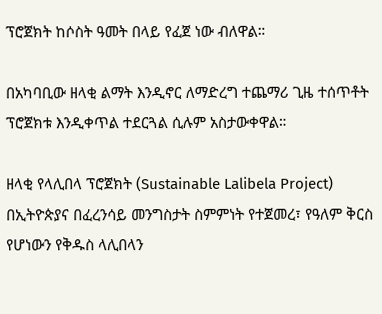ፕሮጀክት ከሶስት ዓመት በላይ የፈጀ ነው ብለዋል።

በአካባቢው ዘላቂ ልማት እንዲኖር ለማድረግ ተጨማሪ ጊዜ ተሰጥቶት ፕሮጀክቱ እንዲቀጥል ተደርጓል ሲሉም አስታውቀዋል።

ዘላቂ የላሊበላ ፕሮጀክት (Sustainable Lalibela Project) በኢትዮጵያና በፈረንሳይ መንግስታት ስምምነት የተጀመረ፣ የዓለም ቅርስ የሆነውን የቅዱስ ላሊበላን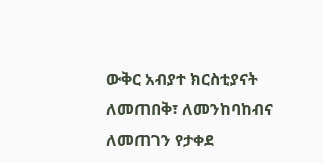ውቅር አብያተ ክርስቲያናት ለመጠበቅ፣ ለመንከባከብና ለመጠገን የታቀደ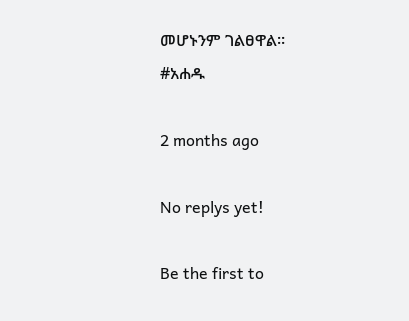መሆኑንም ገልፀዋል።
#አሐዱ

2 months ago

No replys yet!

Be the first to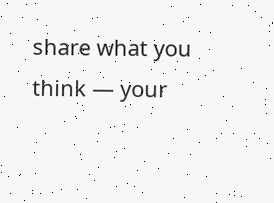share what you think — your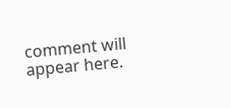comment will appear here.